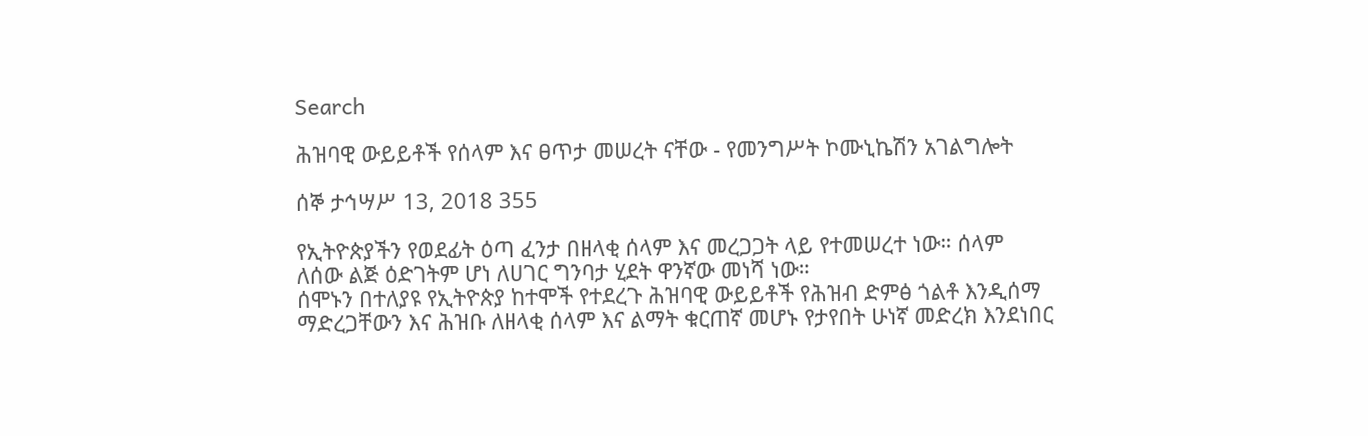Search

ሕዝባዊ ውይይቶች የሰላም እና ፀጥታ መሠረት ናቸው - የመንግሥት ኮሙኒኬሽን አገልግሎት

ሰኞ ታኅሣሥ 13, 2018 355

የኢትዮጵያችን የወደፊት ዕጣ ፈንታ በዘላቂ ሰላም እና መረጋጋት ላይ የተመሠረተ ነው። ሰላም ለሰው ልጅ ዕድገትም ሆነ ለሀገር ግንባታ ሂደት ዋንኛው መነሻ ነው።
ሰሞኑን በተለያዩ የኢትዮጵያ ከተሞች የተደረጉ ሕዝባዊ ውይይቶች የሕዝብ ድምፅ ጎልቶ እንዲሰማ ማድረጋቸውን እና ሕዝቡ ለዘላቂ ሰላም እና ልማት ቁርጠኛ መሆኑ የታየበት ሁነኛ መድረክ እንደነበር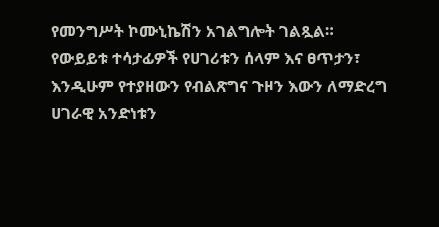የመንግሥት ኮሙኒኬሽን አገልግሎት ገልጿል።
የውይይቱ ተሳታፊዎች የሀገሪቱን ሰላም እና ፀጥታን፣ እንዲሁም የተያዘውን የብልጽግና ጉዞን እውን ለማድረግ ሀገራዊ አንድነቱን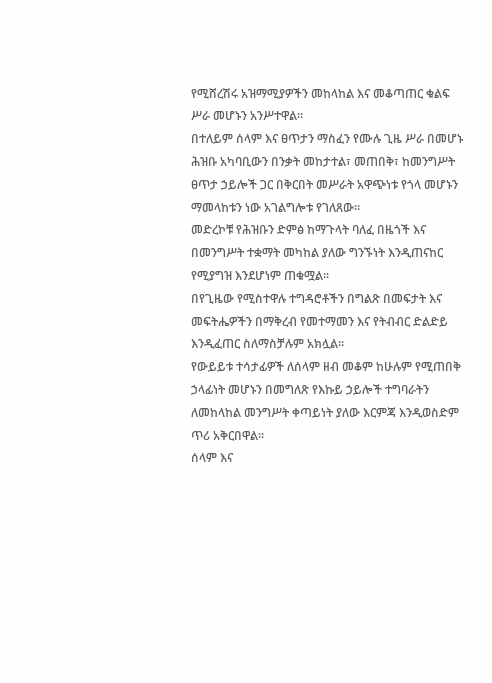የሚሸረሽሩ አዝማሚያዎችን መከላከል እና መቆጣጠር ቁልፍ ሥራ መሆኑን አንሥተዋል።
በተለይም ሰላም እና ፀጥታን ማስፈን የሙሉ ጊዜ ሥራ በመሆኑ ሕዝቡ አካባቢውን በንቃት መከታተል፣ መጠበቅ፣ ከመንግሥት ፀጥታ ኃይሎች ጋር በቅርበት መሥራት አዋጭነቱ የጎላ መሆኑን ማመላከቱን ነው አገልግሎቱ የገለጸው።
መድረኮቹ የሕዝቡን ድምፅ ከማጉላት ባለፈ በዜጎች እና በመንግሥት ተቋማት መካከል ያለው ግንኙነት እንዲጠናከር የሚያግዝ እንደሆነም ጠቁሟል።
በየጊዜው የሚስተዋሉ ተግዳሮቶችን በግልጽ በመፍታት እና መፍትሔዎችን በማቅረብ የመተማመን እና የትብብር ድልድይ እንዲፈጠር ስለማስቻሉም አክሏል።
የውይይቱ ተሳታፊዎች ለሰላም ዘብ መቆም ከሁሉም የሚጠበቅ ኃላፊነት መሆኑን በመግለጽ የእኩይ ኃይሎች ተግባራትን ለመከላከል መንግሥት ቀጣይነት ያለው እርምጃ እንዲወስድም ጥሪ አቅርበዋል።
ሰላም እና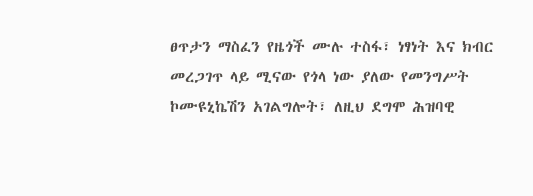ፀጥታን ማስፈን የዜጎች ሙሉ ተስፋ፣ ነፃነት እና ክብር መረጋገጥ ላይ ሚናው የጎላ ነው ያለው የመንግሥት ኮሙዩኒኬሽን አገልግሎት፣ ለዚህ ደግሞ ሕዝባዊ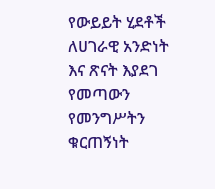የውይይት ሂደቶች ለሀገራዊ አንድነት እና ጽናት እያደገ የመጣውን የመንግሥትን ቁርጠኝነት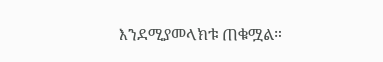እንደሚያመላክቱ ጠቁሟል።